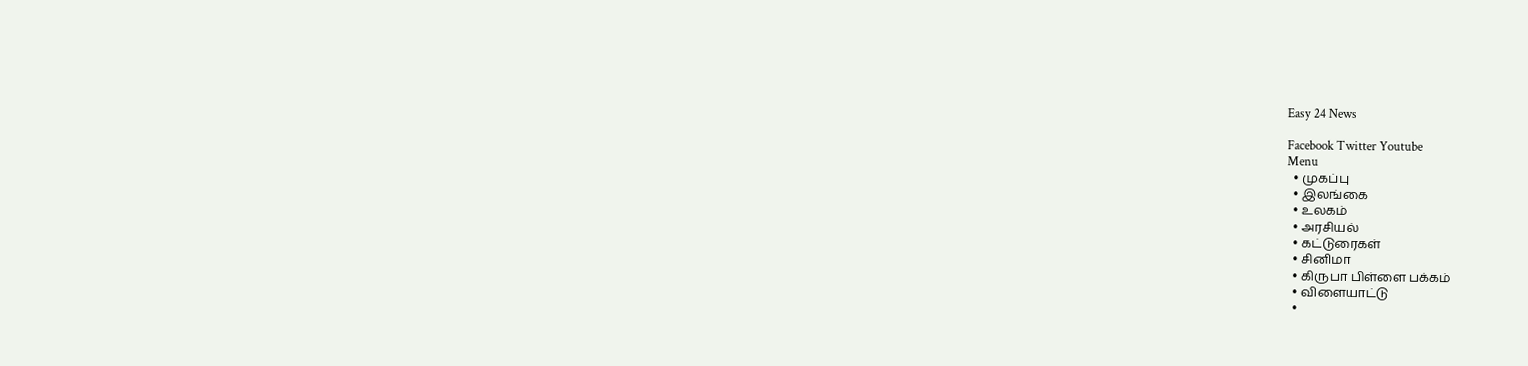Easy 24 News

Facebook Twitter Youtube
Menu
  • முகப்பு
  • இலங்கை
  • உலகம்
  • அரசியல்
  • கட்டுரைகள்
  • சினிமா
  • கிருபா பிள்ளை பக்கம்
  • விளையாட்டு
  •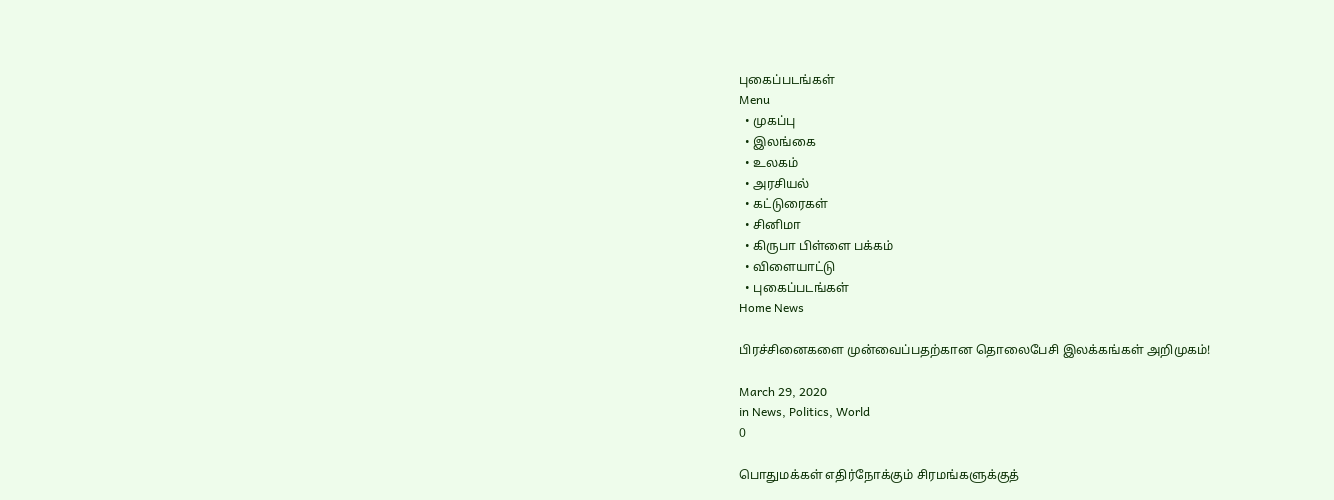புகைப்படங்கள்
Menu
  • முகப்பு
  • இலங்கை
  • உலகம்
  • அரசியல்
  • கட்டுரைகள்
  • சினிமா
  • கிருபா பிள்ளை பக்கம்
  • விளையாட்டு
  • புகைப்படங்கள்
Home News

பிரச்சினைகளை முன்வைப்பதற்கான தொலைபேசி இலக்கங்கள் அறிமுகம்!

March 29, 2020
in News, Politics, World
0

பொதுமக்கள் எதிர்நோக்கும் சிரமங்களுக்குத்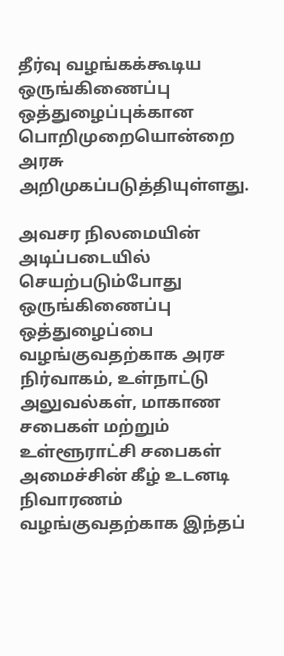தீர்வு வழங்கக்கூடிய ஒருங்கிணைப்பு ஒத்துழைப்புக்கான  பொறிமுறையொன்றை அரசு அறிமுகப்படுத்தியுள்ளது.

அவசர நிலமையின் அடிப்படையில் செயற்படும்போது ஒருங்கிணைப்பு ஒத்துழைப்பை வழங்குவதற்காக அரச நிர்வாகம், உள்நாட்டு அலுவல்கள், மாகாண சபைகள் மற்றும் உள்ளூராட்சி சபைகள் அமைச்சின் கீழ் உடனடி நிவாரணம் வழங்குவதற்காக இந்தப்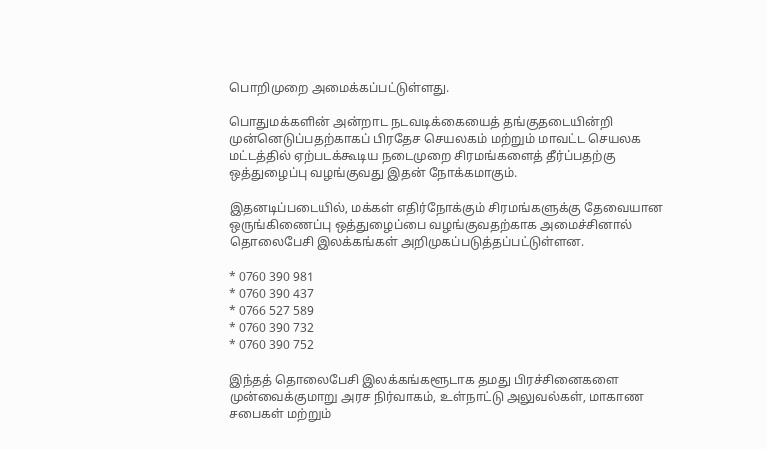பொறிமுறை அமைக்கப்பட்டுள்ளது.

பொதுமக்களின் அன்றாட நடவடிக்கையைத் தங்குதடையின்றி முன்னெடுப்பதற்காகப் பிரதேச செயலகம் மற்றும் மாவட்ட செயலக மட்டத்தில் ஏற்படக்கூடிய நடைமுறை சிரமங்களைத் தீர்ப்பதற்கு ஒத்துழைப்பு வழங்குவது இதன் நோக்கமாகும்.

இதனடிப்படையில், மக்கள் எதிர்நோக்கும் சிரமங்களுக்கு தேவையான ஒருங்கிணைப்பு ஒத்துழைப்பை வழங்குவதற்காக அமைச்சினால் தொலைபேசி இலக்கங்கள் அறிமுகப்படுத்தப்பட்டுள்ளன.

* 0760 390 981
* 0760 390 437
* 0766 527 589
* 0760 390 732
* 0760 390 752

இந்தத் தொலைபேசி இலக்கங்களூடாக தமது பிரச்சினைகளை முன்வைக்குமாறு அரச நிர்வாகம், உள்நாட்டு அலுவல்கள், மாகாண சபைகள் மற்றும்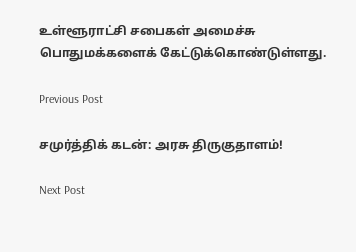உள்ளூராட்சி சபைகள் அமைச்சு பொதுமக்களைக் கேட்டுக்கொண்டுள்ளது.

Previous Post

சமுர்த்திக் கடன்: அரசு திருகுதாளம்!

Next Post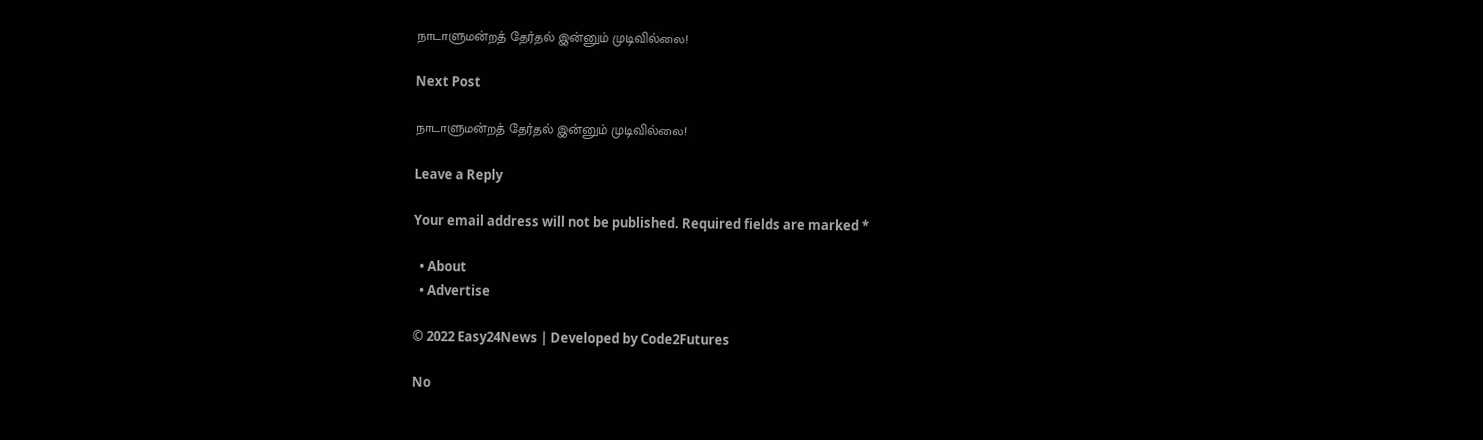நாடாளுமன்றத் தேர்தல் இன்னும் முடிவில்லை!

Next Post

நாடாளுமன்றத் தேர்தல் இன்னும் முடிவில்லை!

Leave a Reply

Your email address will not be published. Required fields are marked *

  • About
  • Advertise

© 2022 Easy24News | Developed by Code2Futures

No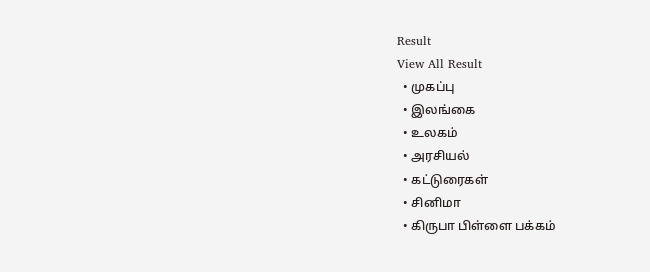Result
View All Result
  • முகப்பு
  • இலங்கை
  • உலகம்
  • அரசியல்
  • கட்டுரைகள்
  • சினிமா
  • கிருபா பிள்ளை பக்கம்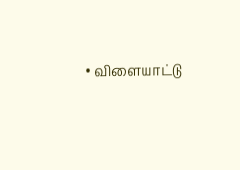• விளையாட்டு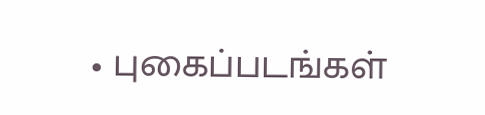• புகைப்படங்கள்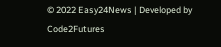© 2022 Easy24News | Developed by Code2Futures